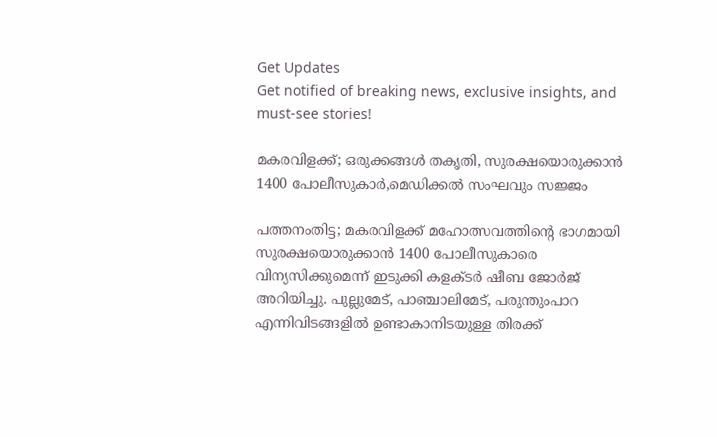Get Updates
Get notified of breaking news, exclusive insights, and must-see stories!

മകരവിളക്ക്; ഒരുക്കങ്ങൾ തകൃതി, സുരക്ഷയൊരുക്കാൻ 1400 പോലീസുകാർ,മെഡിക്കൽ സംഘവും സജ്ജം

പത്തനംതിട്ട; മകരവിളക്ക് മഹോത്സവത്തിന്റെ ഭാഗമായി സുരക്ഷയൊരുക്കാൻ 1400 പോലീസുകാരെ വിന്യസിക്കുമെന്ന് ഇടുക്കി കളക്ടർ ഷീബ ജോർജ് അറിയിച്ചു. പുല്ലുമേട്, പാഞ്ചാലിമേട്, പരുന്തുംപാറ എന്നിവിടങ്ങളില്‍ ഉണ്ടാകാനിടയുള്ള തിരക്ക്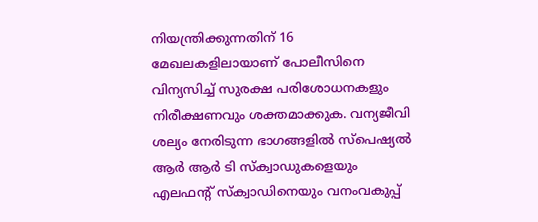നിയന്ത്രിക്കുന്നതിന് 16 മേഖലകളിലായാണ് പോലീസിനെ വിന്യസിച്ച് സുരക്ഷ പരിശോധനകളും നിരീക്ഷണവും ശക്തമാക്കുക. വന്യജീവി ശല്യം നേരിടുന്ന ഭാഗങ്ങളില്‍ സ്പെഷ്യല്‍ ആര്‍ ആര്‍ ടി സ്‌ക്വാഡുകളെയും എലഫന്റ് സ്‌ക്വാഡിനെയും വനംവകുപ്പ്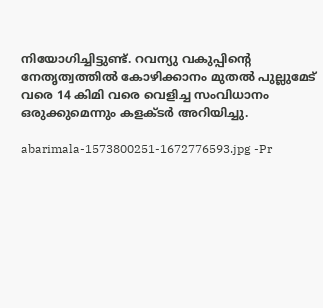നിയോഗിച്ചിട്ടുണ്ട്. റവന്യു വകുപ്പിന്റെ നേതൃത്വത്തില്‍ കോഴിക്കാനം മുതല്‍ പുല്ലുമേട് വരെ 14 കിമി വരെ വെളിച്ച സംവിധാനം ഒരുക്കുമെന്നും കളക്ടർ അറിയിച്ചു.

abarimala-1573800251-1672776593.jpg -Pr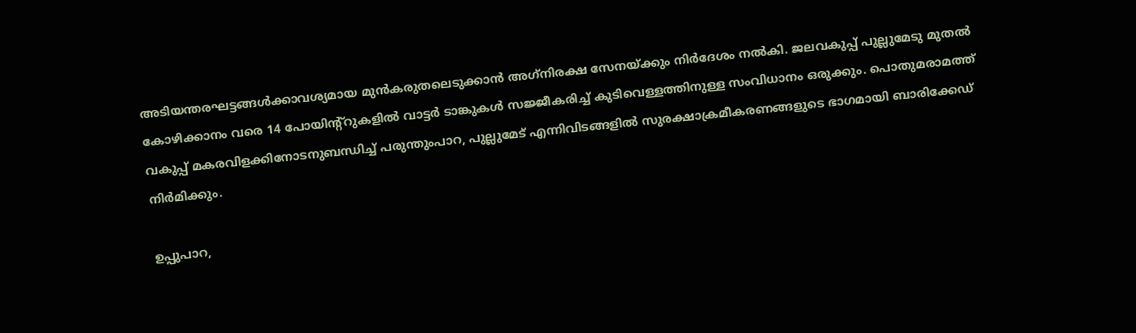അടിയന്തരഘട്ടങ്ങള്‍ക്കാവശ്യമായ മുന്‍കരുതലെടുക്കാന്‍ അഗ്‌നിരക്ഷ സേനയ്ക്കും നിര്‍ദേശം നല്‍കി. ജലവകുപ്പ് പുല്ലുമേടു മുതല്‍ കോഴിക്കാനം വരെ 14 പോയിന്റ്‌റുകളില്‍ വാട്ടര്‍ ടാങ്കുകള്‍ സജ്ജീകരിച്ച് കുടിവെള്ളത്തിനുള്ള സംവിധാനം ഒരുക്കും. പൊതുമരാമത്ത് വകുപ്പ് മകരവിളക്കിനോടനുബന്ധിച്ച് പരുന്തുംപാറ, പുല്ലുമേട് എന്നിവിടങ്ങളില്‍ സുരക്ഷാക്രമീകരണങ്ങളുടെ ഭാഗമായി ബാരിക്കേഡ് നിര്‍മിക്കും.

ഉപ്പുപാറ,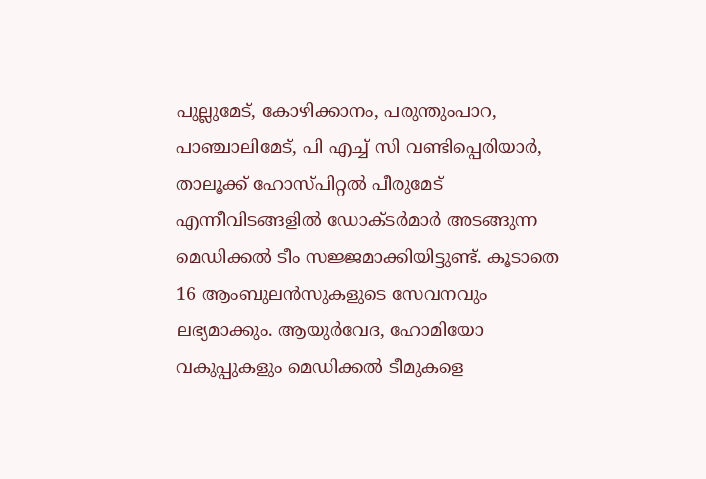പുല്ലുമേട്, കോഴിക്കാനം, പരുന്തുംപാറ, പാഞ്ചാലിമേട്, പി എച്ച് സി വണ്ടിപ്പെരിയാര്‍, താലൂക്ക് ഹോസ്പിറ്റല്‍ പീരുമേട് എന്നീവിടങ്ങളില്‍ ഡോക്ടര്‍മാര്‍ അടങ്ങുന്ന മെഡിക്കല്‍ ടീം സജ്ജമാക്കിയിട്ടുണ്ട്. കൂടാതെ 16 ആംബുലന്‍സുകളുടെ സേവനവും ലഭ്യമാക്കും. ആയുര്‍വേദ, ഹോമിയോ വകുപ്പുകളും മെഡിക്കല്‍ ടീമുകളെ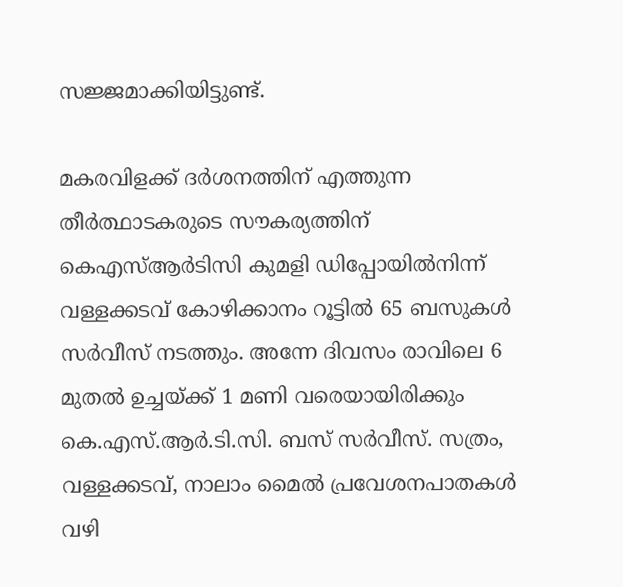സജ്ജമാക്കിയിട്ടുണ്ട്.

മകരവിളക്ക് ദര്‍ശനത്തിന് എത്തുന്ന തീര്‍ത്ഥാടകരുടെ സൗകര്യത്തിന് കെഎസ്ആര്‍ടിസി കുമളി ഡിപ്പോയില്‍നിന്ന് വള്ളക്കടവ് കോഴിക്കാനം റൂട്ടില്‍ 65 ബസുകള്‍ സര്‍വീസ് നടത്തും. അന്നേ ദിവസം രാവിലെ 6 മുതല്‍ ഉച്ചയ്ക്ക് 1 മണി വരെയായിരിക്കും കെ.എസ്.ആര്‍.ടി.സി. ബസ് സര്‍വീസ്. സത്രം, വള്ളക്കടവ്, നാലാം മൈല്‍ പ്രവേശനപാതകള്‍ വഴി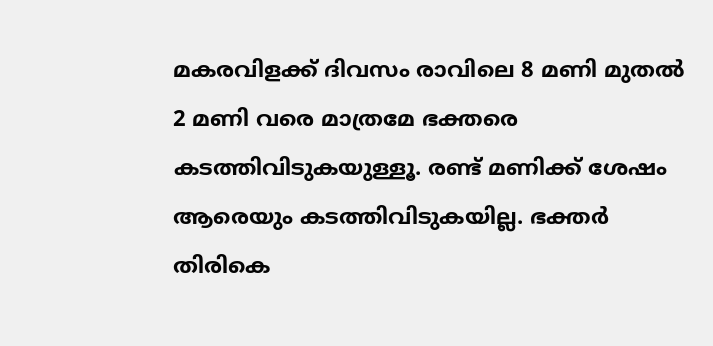മകരവിളക്ക് ദിവസം രാവിലെ 8 മണി മുതൽ 2 മണി വരെ മാത്രമേ ഭക്തരെ കടത്തിവിടുകയുള്ളൂ. രണ്ട് മണിക്ക് ശേഷം ആരെയും കടത്തിവിടുകയില്ല. ഭക്തര്‍ തിരികെ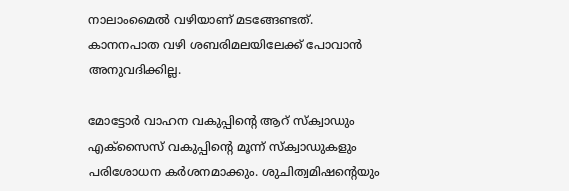നാലാംമൈല്‍ വഴിയാണ് മടങ്ങേണ്ടത്. കാനനപാത വഴി ശബരിമലയിലേക്ക് പോവാന്‍ അനുവദിക്കില്ല.

മോട്ടോര്‍ വാഹന വകുപ്പിന്റെ ആറ് സ്‌ക്വാഡും എക്‌സൈസ് വകുപ്പിന്റെ മൂന്ന് സ്‌ക്വാഡുകളും പരിശോധന കര്‍ശനമാക്കും. ശുചിത്വമിഷന്റെയും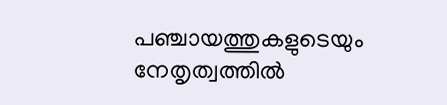പഞ്ചായത്തുകളുടെയും നേതൃത്വത്തില്‍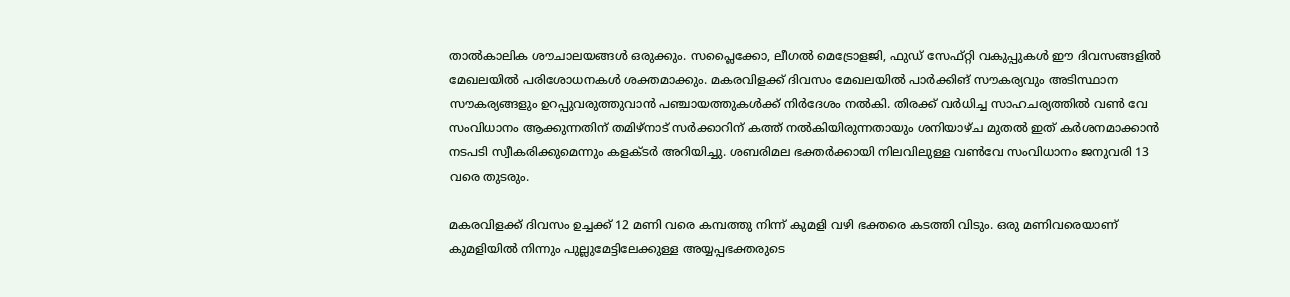താല്‍കാലിക ശൗചാലയങ്ങള്‍ ഒരുക്കും. സപ്ലൈക്കോ, ലീഗല്‍ മെട്രോളജി, ഫുഡ് സേഫ്റ്റി വകുപ്പുകള്‍ ഈ ദിവസങ്ങളില്‍ മേഖലയില്‍ പരിശോധനകള്‍ ശക്തമാക്കും. മകരവിളക്ക് ദിവസം മേഖലയില്‍ പാര്‍ക്കിങ് സൗകര്യവും അടിസ്ഥാന സൗകര്യങ്ങളും ഉറപ്പുവരുത്തുവാന്‍ പഞ്ചായത്തുകള്‍ക്ക് നിര്‍ദേശം നല്‍കി. തിരക്ക് വര്‍ധിച്ച സാഹചര്യത്തില്‍ വണ്‍ വേ സംവിധാനം ആക്കുന്നതിന് തമിഴ്‌നാട് സര്‍ക്കാറിന് കത്ത് നല്‍കിയിരുന്നതായും ശനിയാഴ്ച മുതല്‍ ഇത് കര്‍ശനമാക്കാന്‍ നടപടി സ്വീകരിക്കുമെന്നും കളക്ടര്‍ അറിയിച്ചു. ശബരിമല ഭക്തര്‍ക്കായി നിലവിലുള്ള വണ്‍വേ സംവിധാനം ജനുവരി 13 വരെ തുടരും.

മകരവിളക്ക് ദിവസം ഉച്ചക്ക് 12 മണി വരെ കമ്പത്തു നിന്ന് കുമളി വഴി ഭക്തരെ കടത്തി വിടും. ഒരു മണിവരെയാണ് കുമളിയില്‍ നിന്നും പുല്ലുമേട്ടിലേക്കുള്ള അയ്യപ്പഭക്തരുടെ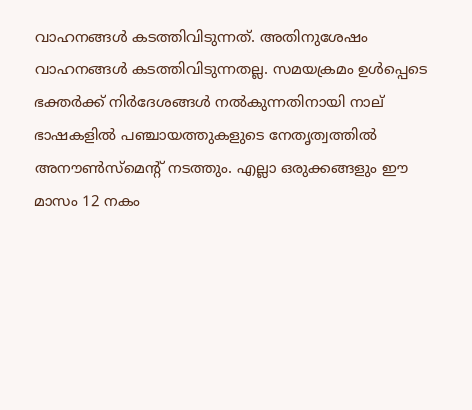വാഹനങ്ങള്‍ കടത്തിവിടുന്നത്. അതിനുശേഷം വാഹനങ്ങള്‍ കടത്തിവിടുന്നതല്ല. സമയക്രമം ഉള്‍പ്പെടെ ഭക്തര്‍ക്ക് നിര്‍ദേശങ്ങള്‍ നല്‍കുന്നതിനായി നാല് ഭാഷകളില്‍ പഞ്ചായത്തുകളുടെ നേതൃത്വത്തില്‍ അനൗണ്‍സ്‌മെന്റ് നടത്തും. എല്ലാ ഒരുക്കങ്ങളും ഈ മാസം 12 നകം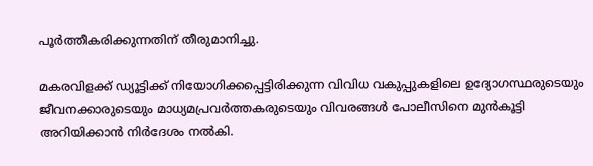പൂര്‍ത്തീകരിക്കുന്നതിന് തീരുമാനിച്ചു.

മകരവിളക്ക് ഡ്യൂട്ടിക്ക് നിയോഗിക്കപ്പെട്ടിരിക്കുന്ന വിവിധ വകുപ്പുകളിലെ ഉദ്യോഗസ്ഥരുടെയും ജീവനക്കാരുടെയും മാധ്യമപ്രവര്‍ത്തകരുടെയും വിവരങ്ങള്‍ പോലീസിനെ മുന്‍കൂട്ടി അറിയിക്കാന്‍ നിര്‍ദേശം നല്‍കി.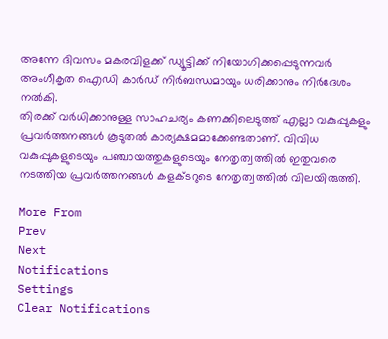അന്നേ ദിവസം മകരവിളക്ക് ഡ്യൂട്ടിക്ക് നിയോഗിക്കപ്പെടുന്നവര്‍ അംഗീകൃത ഐഡി കാര്‍ഡ് നിര്‍ബന്ധമായും ധരിക്കാനും നിര്‍ദേശം നല്‍കി.
തിരക്ക് വര്‍ധിക്കാനുള്ള സാഹചര്യം കണക്കിലെടുത്ത് എല്ലാ വകുപ്പുകളും പ്രവര്‍ത്തനങ്ങള്‍ കൂടുതല്‍ കാര്യക്ഷമമാക്കേണ്ടതാണ്. വിവിധ വകുപ്പുകളുടെയും പഞ്ചായത്തുകളുടെയും നേതൃത്വത്തില്‍ ഇതുവരെ നടത്തിയ പ്രവര്‍ത്തനങ്ങള്‍ കളക്ടറുടെ നേതൃത്വത്തിൽ വിലയിരുത്തി.

More From
Prev
Next
Notifications
Settings
Clear Notifications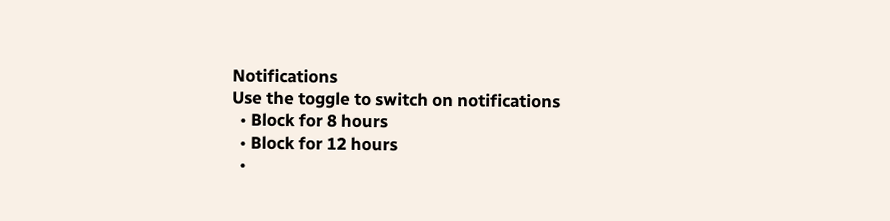Notifications
Use the toggle to switch on notifications
  • Block for 8 hours
  • Block for 12 hours
  •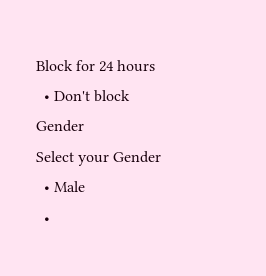Block for 24 hours
  • Don't block
Gender
Select your Gender
  • Male
  •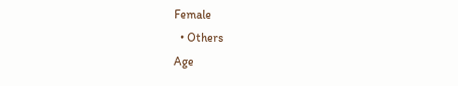Female
  • Others
Age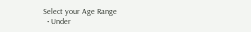Select your Age Range
  • Under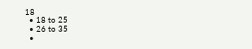18
  • 18 to 25
  • 26 to 35
  •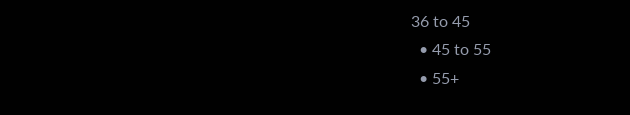36 to 45
  • 45 to 55
  • 55+